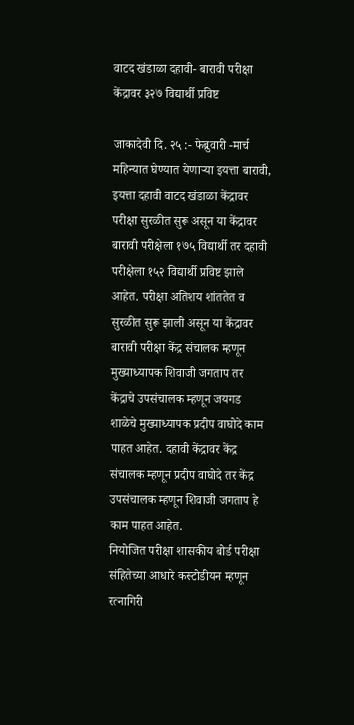वाटद खंडाळा दहावी- बारावी परीक्षा केंद्रावर ३२७ विद्यार्थी प्रविष्ट

जाकादेवी दि. २५ :- फेब्रुवारी -मार्च महिन्यात घेण्यात येणाऱ्या इयत्ता बारावी, इयत्ता दहावी वाटद खंडाळा केंद्रावर परीक्षा सुरळीत सुरू असून या केंद्रावर बारावी परीक्षेला १७५ विद्यार्थी तर दहावी परीक्षेला १५२ विद्यार्थी प्रविष्ट झाले आहेत. परीक्षा अतिशय शांततेत व सुरळीत सुरू झाली असून या केंद्रावर बारावी परीक्षा केंद्र संचालक म्हणून मुख्याध्यापक शिवाजी जगताप तर केंद्राचे उपसंचालक म्हणून जयगड शाळेचे मुख्याध्यापक प्रदीप वाघोदे काम पाहत आहेत. दहावी केंद्रावर केंद्र संचालक म्हणून प्रदीप वाघोदे तर केंद्र उपसंचालक म्हणून शिवाजी जगताप हे काम पाहत आहेत.
नियोजित परीक्षा शासकीय बोर्ड परीक्षा संहितेच्या आधारे कस्टोडीयन म्हणून रत्नागिरी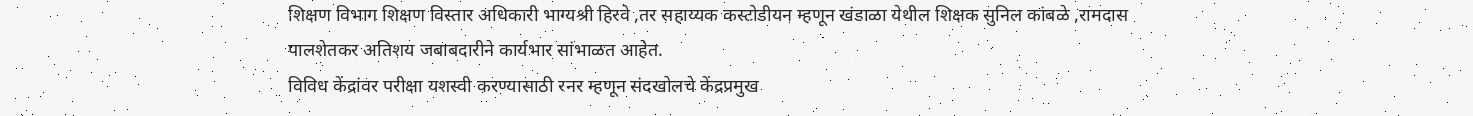शिक्षण विभाग शिक्षण विस्तार अधिकारी भाग्यश्री हिरवे ,तर सहाय्यक कस्टोडीयन म्हणून खंडाळा येथील शिक्षक सुनिल कांबळे ,रामदास पालशेतकर अतिशय जबाबदारीने कार्यभार सांभाळत आहेत.
विविध केंद्रांवर परीक्षा यशस्वी करण्यासाठी रनर म्हणून संदखोलचे केंद्रप्रमुख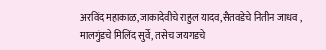अरविंद महाकाळ,जाकादेवीचे राहुल यादव,सैतवडेचे नितीन जाधव , मालगुंडचे मिलिंद सुर्वे, तसेच जयगडचे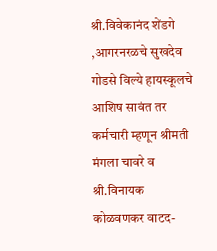श्री.विवेकानंद शेंडगे ,आगरनरळचे सुखदेव गोडसे विल्ये हायस्कूलचे आशिष सावंत तर कर्मचारी म्हणून श्रीमती मंगला चावरे व श्री.विनायक कोळवणकर वाटद-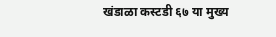खंडाळा कस्टडी ६७ या मुख्य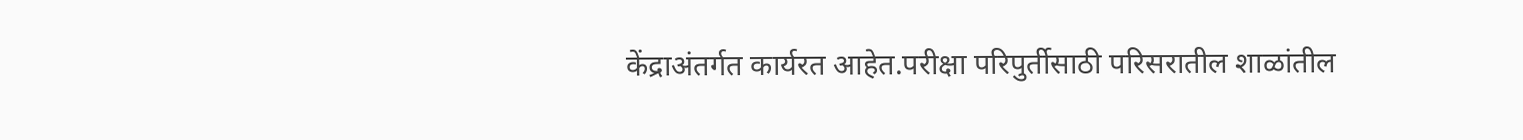केंद्राअंतर्गत कार्यरत आहेत.परीक्षा परिपुर्तीसाठी परिसरातील शाळांतील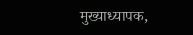मुख्याध्यापक,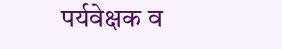पर्यवेक्षक व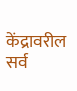केंद्रावरील सर्व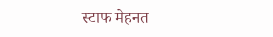स्टाफ मेहनत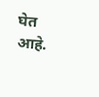घेत आहे.